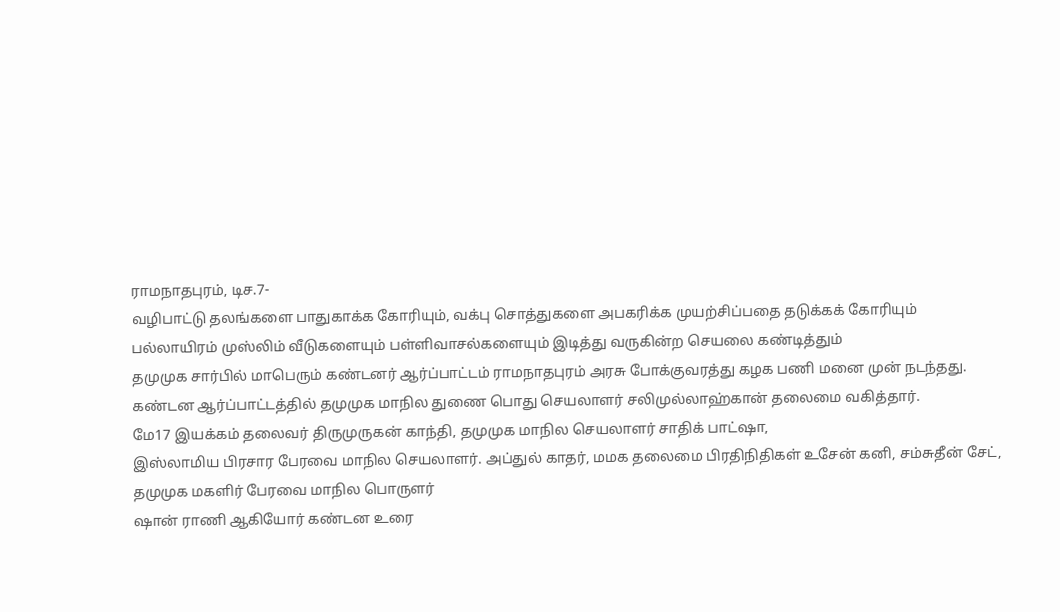ராமநாதபுரம், டிச.7-
வழிபாட்டு தலங்களை பாதுகாக்க கோரியும், வக்பு சொத்துகளை அபகரிக்க முயற்சிப்பதை தடுக்கக் கோரியும்
பல்லாயிரம் முஸ்லிம் வீடுகளையும் பள்ளிவாசல்களையும் இடித்து வருகின்ற செயலை கண்டித்தும்
தமுமுக சார்பில் மாபெரும் கண்டனர் ஆர்ப்பாட்டம் ராமநாதபுரம் அரசு போக்குவரத்து கழக பணி மனை முன் நடந்தது.
கண்டன ஆர்ப்பாட்டத்தில் தமுமுக மாநில துணை பொது செயலாளர் சலிமுல்லாஹ்கான் தலைமை வகித்தார்.
மே17 இயக்கம் தலைவர் திருமுருகன் காந்தி, தமுமுக மாநில செயலாளர் சாதிக் பாட்ஷா,
இஸ்லாமிய பிரசார பேரவை மாநில செயலாளர். அப்துல் காதர், மமக தலைமை பிரதிநிதிகள் உசேன் கனி, சம்சுதீன் சேட், தமுமுக மகளிர் பேரவை மாநில பொருளர்
ஷான் ராணி ஆகியோர் கண்டன உரை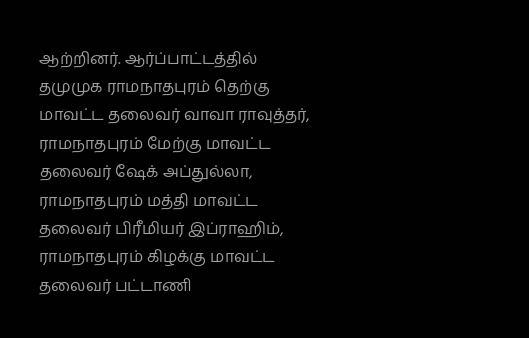ஆற்றினர். ஆர்ப்பாட்டத்தில் தமுமுக ராமநாதபுரம் தெற்கு மாவட்ட தலைவர் வாவா ராவுத்தர், ராமநாதபுரம் மேற்கு மாவட்ட தலைவர் ஷேக் அப்துல்லா, ராமநாதபுரம் மத்தி மாவட்ட தலைவர் பிரீமியர் இப்ராஹிம், ராமநாதபுரம் கிழக்கு மாவட்ட தலைவர் பட்டாணி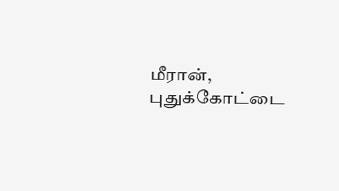மீரான், புதுக்கோட்டை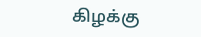கிழக்கு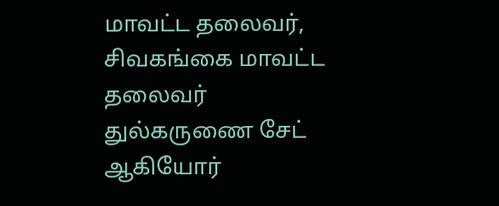மாவட்ட தலைவர், சிவகங்கை மாவட்ட தலைவர் துல்கருணை சேட் ஆகியோர்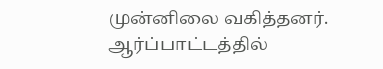முன்னிலை வகித்தனர்.
ஆர்ப்பாட்டத்தில்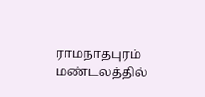ராமநாதபுரம் மண்டலத்தில்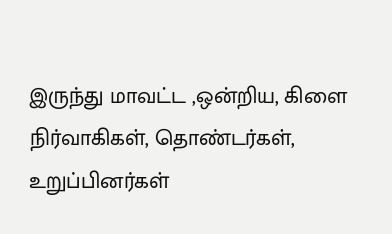இருந்து மாவட்ட ,ஒன்றிய, கிளை நிர்வாகிகள், தொண்டர்கள், உறுப்பினர்கள்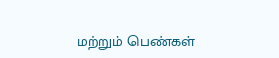மற்றும் பெண்கள்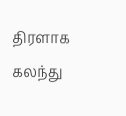திரளாக கலந்து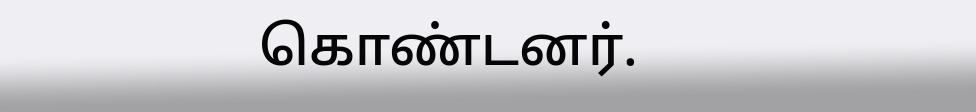கொண்டனர்.